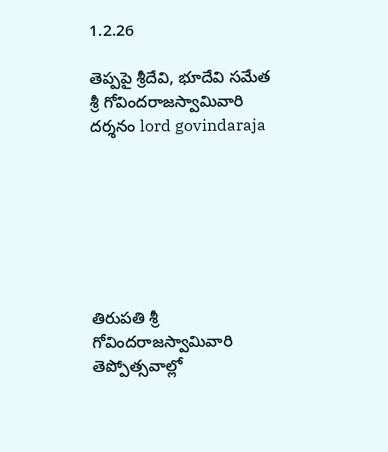1.2.26

తెప్ప‌పై శ్రీ‌దేవి, భూదేవి స‌మేత శ్రీ గోవింద‌రాజ‌స్వామివారి దర్శనం lord govindaraja







తిరుపతి శ్రీ గోవిందరాజస్వామివారి తెప్పోత్సవాల్లో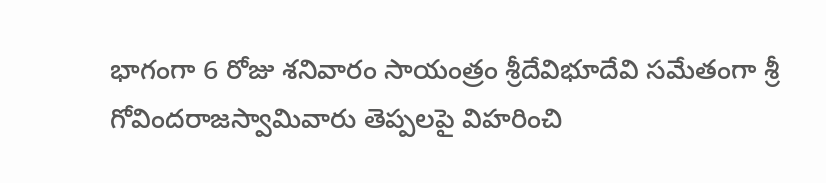భాగంగా 6 రోజు శనివారం సాయంత్రం శ్రీదేవిభూదేవి సమేతంగా శ్రీ గోవిందరాజస్వామివారు తెప్పలపై విహరించి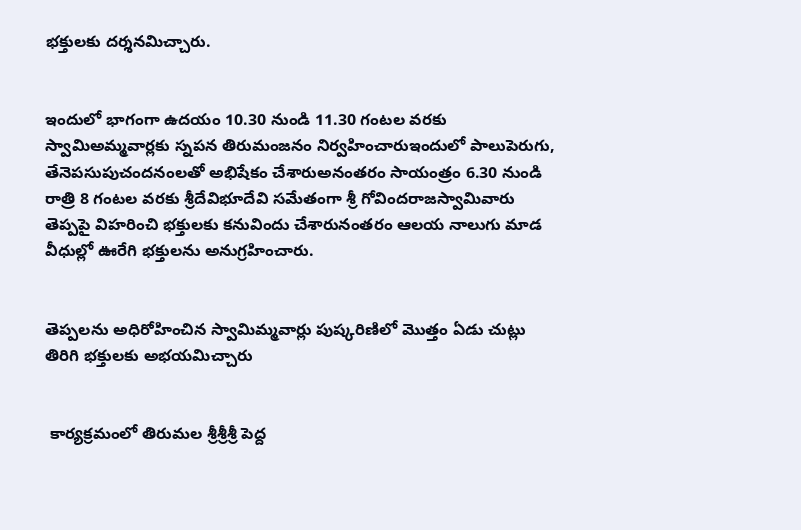భక్తులకు దర్శనమిచ్చారు.


ఇందులో భాగంగా ఉదయం 10.30 నుండి 11.30 గంటల వరకు స్వామిఅమ్మవార్లకు స్నపన తిరుమంజనం నిర్వహించారుఇందులో పాలుపెరుగు, తేనెపసుపుచందనంలతో అభిషేకం చేశారుఅనంతరం సాయంత్రం 6.30 నుండి రాత్రి 8 గంటల వరకు శ్రీదేవిభూదేవి సమేతంగా శ్రీ గోవిందరాజస్వామివారు తెప్పపై విహరించి భక్తులకు కనువిందు చేశారునంతరం ఆలయ నాలుగు మాడ వీధుల్లో ఊరేగి భక్తులను అనుగ్రహించారు.


తెప్పలను అధిరోహించిన స్వామిమ్మ‌వార్లు పుష్కరిణిలో మొత్తం ఏడు చుట్లు తిరిగి భక్తులకు అభయమిచ్చారు


 కార్యక్రమంలో తిరుమ‌ల శ్రీ‌శ్రీ‌శ్రీ పెద్ద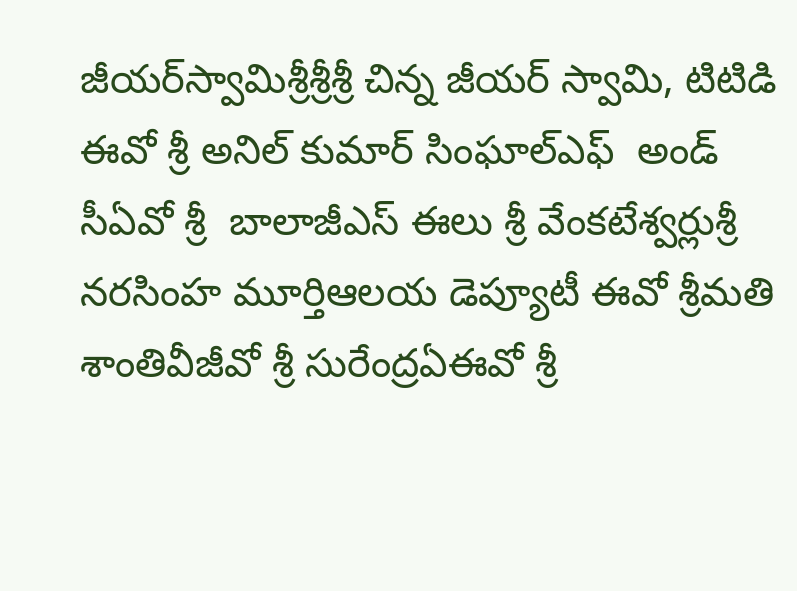జీయ‌ర్‌స్వామిశ్రీ‌శ్రీ‌శ్రీ చిన్న జీయ‌ర్ స్వామి, టిటిడి ఈవో శ్రీ అనిల్ కుమార్ సింఘాల్ఎఫ్  అండ్ సీఏవో శ్రీ  బాలాజీఎస్ ఈలు శ్రీ వేంకటేశ్వర్లుశ్రీ నరసింహ మూర్తిఆలయ డెప్యూటీ ఈవో శ్రీమ‌తి శాంతివీజీవో శ్రీ సురేంద్రఏఈవో శ్రీ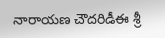నారాయణ చౌదరిడీఈ శ్రీ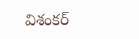విశంకర్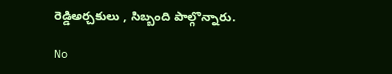రెడ్డిఅర్చకులు , సిబ్బంది పాల్గొన్నారు.

No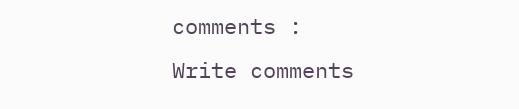comments :
Write comments